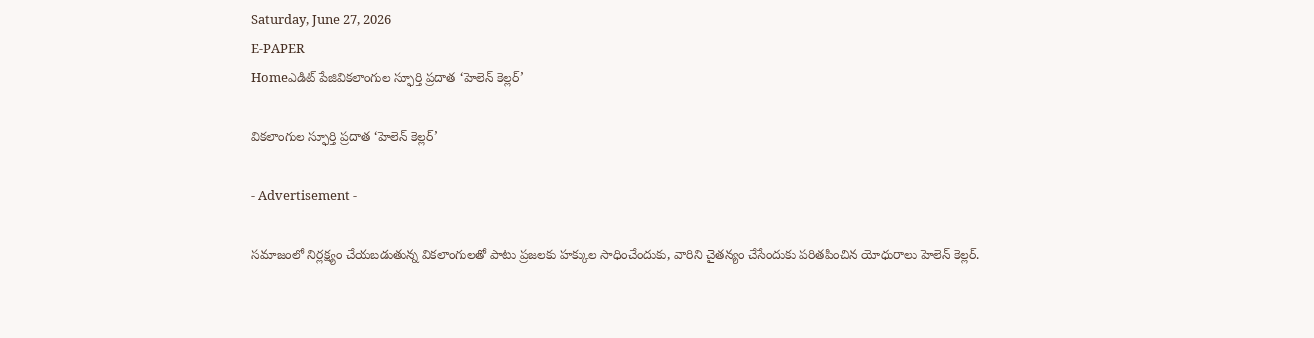Saturday, June 27, 2026
E-PAPER
Homeఎడిట్ పేజివికలాంగుల స్ఫూర్తి ప్రదాత ‘హెలెన్ కెల్లర్’

వికలాంగుల స్ఫూర్తి ప్రదాత ‘హెలెన్ కెల్లర్’

- Advertisement -

సమాజంలో నిర్లక్ష్యం చేయబడుతున్న వికలాంగులతో పాటు ప్రజలకు హక్కుల సాధించేందుకు, వారిని చైతన్యం చేసేందుకు పరితపించిన యోధురాలు హెలెన్ కెల్లర్.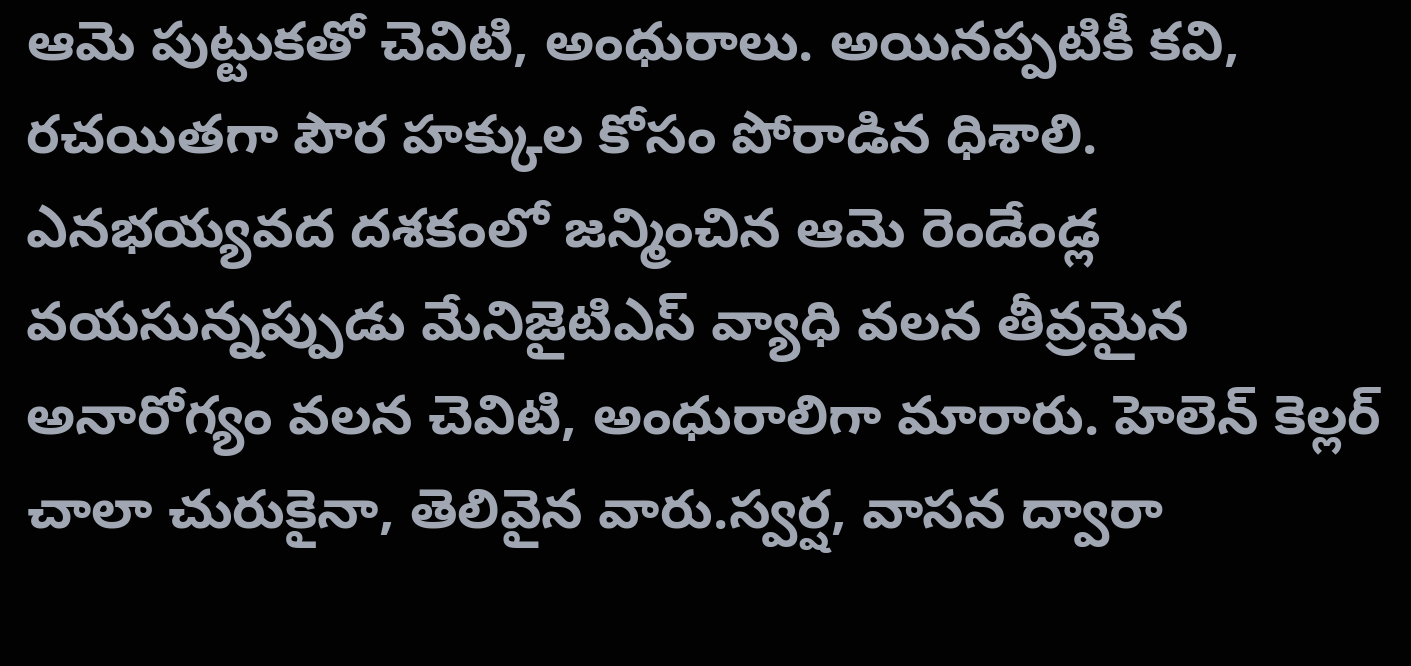ఆమె పుట్టుకతో చెవిటి, అంధురాలు. అయినప్పటికీ కవి, రచయితగా పౌర హక్కుల కోసం పోరాడిన ధిశాలి. ఎనభయ్యవద దశకంలో జన్మించిన ఆమె రెండేండ్ల వయసున్నప్పుడు మేనిజైటిఎస్ వ్యాధి వలన తీవ్రమైన అనారోగ్యం వలన చెవిటి, అంధురాలిగా మారారు. హెలెన్ కెల్లర్ చాలా చురుకైనా, తెలివైన వారు.స్వర్ష, వాసన ద్వారా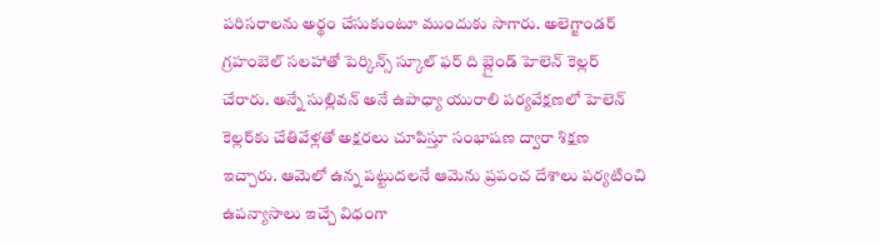పరిసరాలను అర్థం చేసుకుంటూ ముందుకు సాగారు. అలెగ్జాండర్ గ్రహంబెల్ సలహాతో పెర్కిన్స్ స్కూల్ ఫర్ ది బ్లైండ్ హెలెన్ కెల్లర్ చేరారు. అన్నే సుల్లివన్ అనే ఉపాధ్యా యురాలి పర్యవేక్షణలో హెలెన్ కెల్లర్‌కు చేతివేళ్లతో అక్షరలు చూపిస్తూ సంభాషణ ద్వారా శిక్షణ ఇచ్చారు. ఆమెలో ఉన్న పట్టుదలనే ఆమెను ప్రపంచ దేశాలు పర్యటించి ఉపన్యాసాలు ఇచ్చే వి‌ధంగా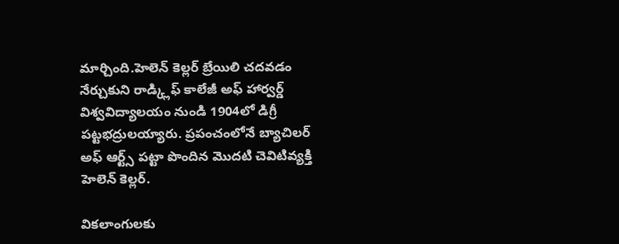మార్చింది.హెలెన్ కెల్లర్ బ్రేయిలి చదవడం నేర్చుకుని రాడ్క్లిఫ్ కాలేజీ అఫ్ హార్వర్డ్ విశ్వవిద్యాలయం నుండి 1904లో డిగ్రీ పట్టభద్రులయ్యారు. ప్రపంచంలోనే బ్యాచిలర్ అఫ్ ఆర్ట్స్ పట్టా పొందిన మొదటి చెవిటివ్యక్తి హెలెన్ కెల్లర్.

వికలాంగులకు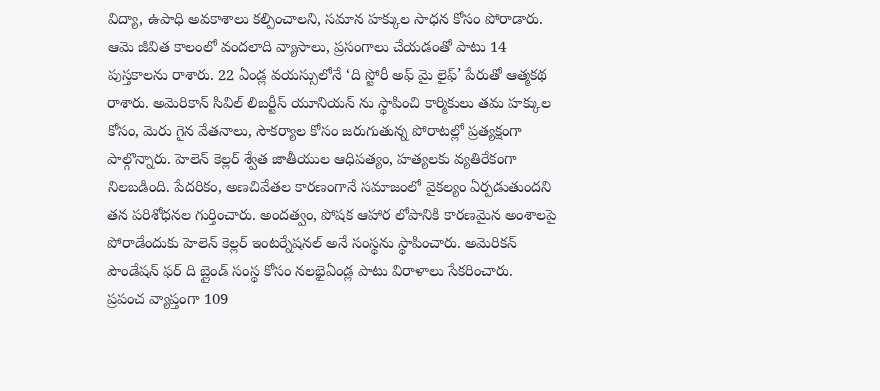విద్యా, ఉపాధి అవకాశాలు కల్పించాలని, సమాన హక్కుల సాధన కోసం పోరాడారు. ఆమె జీవిత కాలంలో వందలాది వ్యాసాలు, ప్రసంగాలు చేయడంతో పాటు 14 పుస్తకాలను రాశారు. 22 ఏండ్ల వయస్సులోనే ‘ది స్టోరీ అఫ్ మై లైఫ్’ పేరుతో ఆత్మకథ రాశారు. అమెరికాన్ సివిల్ లిబర్టీస్ యూనియన్ ను స్థాపించి కార్మికులు తమ హక్కుల కోసం, మెరు గైన వేతనాలు, సౌకర్యాల కోసం జరుగుతున్న పోరాటల్లో ప్రత్యక్షంగా పాల్గొన్నారు. హెలెన్ కెల్లర్ శ్వేత జాతీయుల ఆధిపత్యం, హత్యలకు వ్యతిరేకంగా నిలబడింది. పేదరికం, అణచివేతల కారణంగానే సమాజంలో వైకల్యం ఏర్పడుతుందని తన పరిశోధనల గుర్తించారు. అందత్వం, పోషక ఆహార లోపానికి కారణమైన అంశాలపై పోరాడేందుకు హెలెన్ కెల్లర్ ఇంటర్నేషనల్ అనే సంస్థను స్థాపించారు. అమెరికన్ పౌండేషన్ ఫర్ ది బ్లైండ్ సంస్థ కోసం నలభైఏండ్ల పాటు విరాళాలు సేకరించారు.
ప్రపంచ వ్యాప్తంగా 109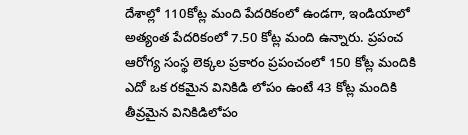దేశాల్లో 110కోట్ల మంది పేదరికంలో ఉండగా, ఇండియాలో అత్యంత పేదరికంలో 7.50 కోట్ల మంది ఉన్నారు. ప్రపంచ ఆరోగ్య సంస్థ లెక్కల ప్రకారం ప్రపంచంలో 150 కోట్ల మందికి ఎదో ఒక రకమైన వినికిడి లోపం ఉంటే 43 కోట్ల మందికి తీవ్రమైన వినికిడిలోపం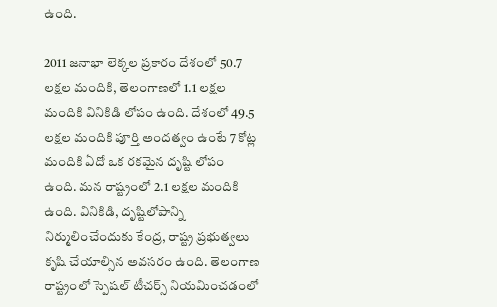ఉంది.

2011 జనాభా లెక్కల ప్రకారం దేశంలో 50.7 లక్షల మందికి, తెలంగాణలో 1.1 లక్షల మందికి వినికిడి లోపం ఉంది. దేశంలో 49.5 లక్షల మందికి పూర్తి అందత్వం ఉంటే 7 కోట్ల మందికి ఏదో ఒక రకమైన దృష్టి లోపం ఉంది. మన రాష్ట్రంలో 2.1 లక్షల మందికి ఉంది. వినికిడి, దృష్టిలోపాన్ని నిర్ములించేందుకు కేంద్ర, రాష్ట్ర ప్రభుత్వలు కృషి చేయాల్సిన అవసరం ఉంది. తెలంగాణ రాష్ట్రంలో స్పెషల్ టీచర్స్ నియమించడంలో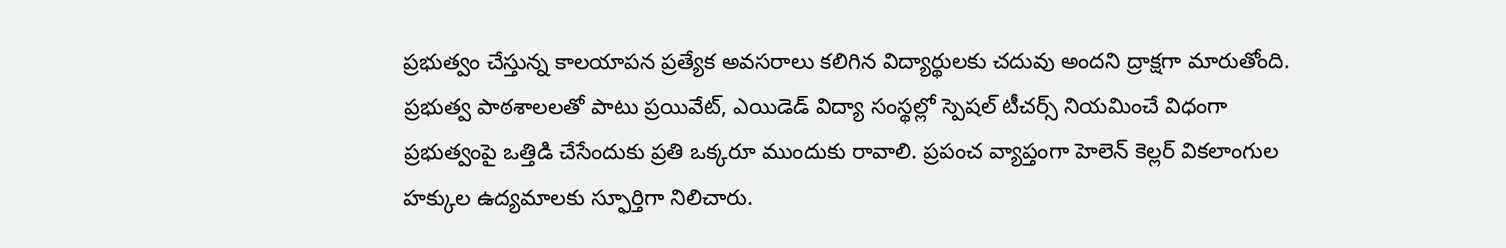ప్రభుత్వం చేస్తున్న కాలయాపన ప్రత్యేక అవసరాలు కలిగిన విద్యార్థులకు చదువు అందని ద్రాక్షగా మారుతోంది. ప్రభుత్వ పాఠశాలలతో పాటు ప్రయివేట్, ఎయిడెడ్ విద్యా సంస్థల్లో స్పెషల్ టీచర్స్ నియమించే విధంగా ప్రభుత్వంపై ఒత్తిడి చేసేందుకు ప్రతి ఒక్కరూ ముందుకు రావాలి. ప్రపంచ వ్యాప్తంగా హెలెన్ కెల్లర్ వికలాంగుల హక్కుల ఉద్యమాలకు స్ఫూర్తిగా నిలిచారు.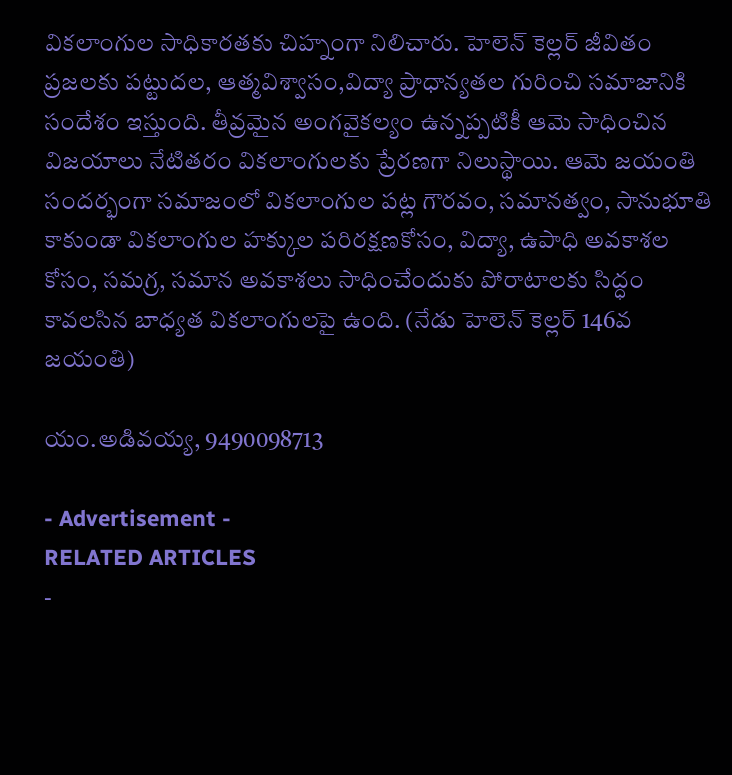వికలాంగుల సాధికారతకు చిహ్నంగా నిలిచారు. హెలెన్ కెల్లర్ జీవితం ప్రజలకు పట్టుదల, ఆత్మవిశ్వాసం,విద్యా ప్రాధాన్యతల గురించి సమాజానికి సందేశం ఇస్తుంది. తీవ్రమైన అంగవైకల్యం ఉన్నప్పటికీ ఆమె సాధించిన విజయాలు నేటితరం వికలాంగులకు ప్రేరణగా నిలుస్థాయి. ఆమె జయంతి సందర్భంగా సమాజంలో వికలాంగుల పట్ల గౌరవం, సమానత్వం, సానుభూతి కాకుండా వికలాంగుల హక్కుల పరిరక్షణకోసం, విద్యా, ఉపాధి అవకాశల కోసం, సమగ్ర, సమాన అవకాశలు సాధించేందుకు పోరాటాలకు సిద్ధం కావలసిన బాధ్యత వికలాంగులపై ఉంది. (నేడు హెలెన్ కెల్లర్ 146వ జయంతి)

యం.అడివయ్య, 9490098713

- Advertisement -
RELATED ARTICLES
-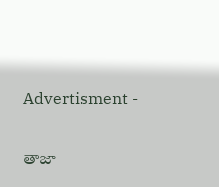Advertisment -

తాజా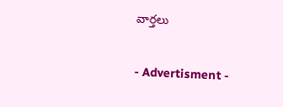వార్తలు

- Advertisment -